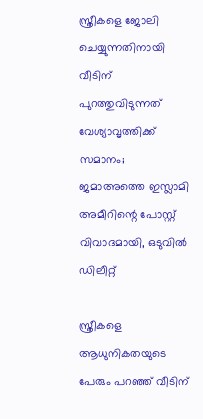സ്ത്രീകളെ ജോലി ചെയ്യുന്നതിനായി വീടിന് പുറത്തുവിടുന്നത് വേശ്യാവൃത്തിക്ക് സമാനം; ജമാഅത്തെ ഇസ്ലാമി അമീറിന്റെ പോസ്റ്റ് വിവാദമായി, ഒടുവില്‍ ഡിലീറ്റ്

സ്ത്രീകളെ ആധുനികതയുടെ പേരും പറഞ്ഞ് വീടിന്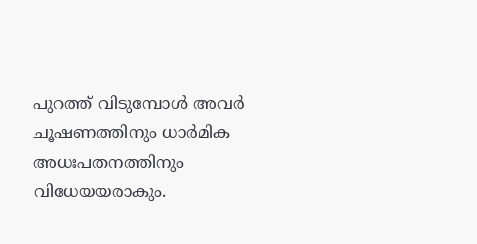പുറത്ത് വിടുമ്പോള്‍ അവര്‍ ചൂഷണത്തിനും ധാര്‍മിക അധഃപതനത്തിനും വിധേയയരാകും.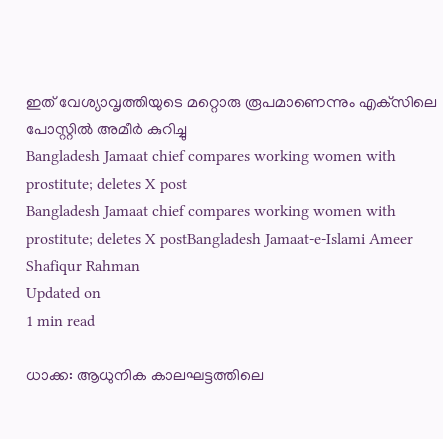ഇത് വേശ്യാവൃത്തിയുടെ മറ്റൊരു രൂപമാണെന്നും എക്‌സിലെ പോസ്റ്റില്‍ അമീര്‍ കുറിച്ചു
Bangladesh Jamaat chief compares working women with prostitute; deletes X post
Bangladesh Jamaat chief compares working women with prostitute; deletes X postBangladesh Jamaat-e-Islami Ameer Shafiqur Rahman
Updated on
1 min read

ധാക്ക: ആധുനിക കാലഘട്ടത്തിലെ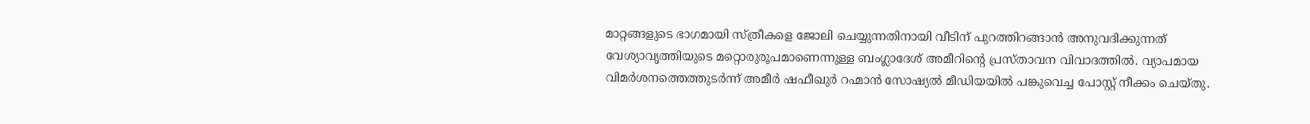മാറ്റങ്ങളുടെ ഭാഗമായി സ്ത്രീകളെ ജോലി ചെയ്യുന്നതിനായി വീടിന് പുറത്തിറങ്ങാന്‍ അനുവദിക്കുന്നത് വേശ്യാവൃത്തിയുടെ മറ്റൊരുരൂപമാണെന്നുള്ള ബംഗ്ലാദേശ് അമീറിന്റെ പ്രസ്താവന വിവാദത്തില്‍. വ്യാപമായ വിമര്‍ശനത്തെത്തുടര്‍ന്ന് അമീര്‍ ഷഫീഖുര്‍ റഹ്മാന്‍ സോഷ്യല്‍ മീഡിയയില്‍ പങ്കുവെച്ച പോസ്റ്റ് നീക്കം ചെയ്തു.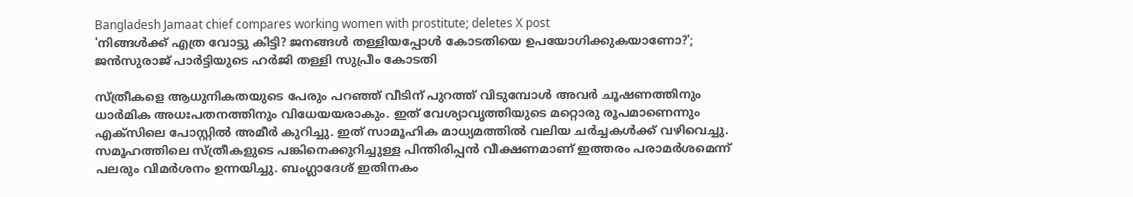Bangladesh Jamaat chief compares working women with prostitute; deletes X post
'നിങ്ങള്‍ക്ക് എത്ര വോട്ടു കിട്ടി? ജനങ്ങള്‍ തള്ളിയപ്പോള്‍ കോടതിയെ ഉപയോഗിക്കുകയാണോ?'; ജന്‍സുരാജ് പാര്‍ട്ടിയുടെ ഹര്‍ജി തള്ളി സുപ്രീം കോടതി

സ്ത്രീകളെ ആധുനികതയുടെ പേരും പറഞ്ഞ് വീടിന് പുറത്ത് വിടുമ്പോള്‍ അവര്‍ ചൂഷണത്തിനും ധാര്‍മിക അധഃപതനത്തിനും വിധേയയരാകും. ഇത് വേശ്യാവൃത്തിയുടെ മറ്റൊരു രൂപമാണെന്നും എക്‌സിലെ പോസ്റ്റില്‍ അമീര്‍ കുറിച്ചു. ഇത് സാമൂഹിക മാധ്യമത്തില്‍ വലിയ ചര്‍ച്ചകള്‍ക്ക് വഴിവെച്ചു. സമൂഹത്തിലെ സ്ത്രീകളുടെ പങ്കിനെക്കുറിച്ചുള്ള പിന്തിരിപ്പന്‍ വീക്ഷണമാണ് ഇത്തരം പരാമര്‍ശമെന്ന് പലരും വിമര്‍ശനം ഉന്നയിച്ചു. ബംഗ്ലാദേശ് ഇതിനകം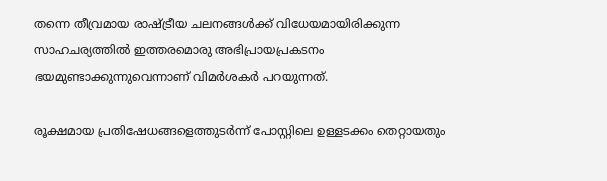തന്നെ തീവ്രമായ രാഷ്ട്രീയ ചലനങ്ങള്‍ക്ക് വിധേയമായിരിക്കുന്ന സാഹചര്യത്തില്‍ ഇത്തരമൊരു അഭിപ്രായപ്രകടനം ഭയമുണ്ടാക്കുന്നുവെന്നാണ് വിമര്‍ശകര്‍ പറയുന്നത്.

രൂക്ഷമായ പ്രതിഷേധങ്ങളെത്തുടര്‍ന്ന് പോസ്റ്റിലെ ഉള്ളടക്കം തെറ്റായതും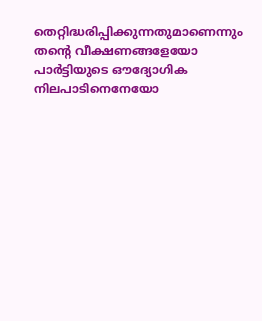തെറ്റിദ്ധരിപ്പിക്കുന്നതുമാണെന്നും തന്റെ വീക്ഷണങ്ങളേയോ പാര്‍ട്ടിയുടെ ഔദ്യോഗിക നിലപാടിനെനേയോ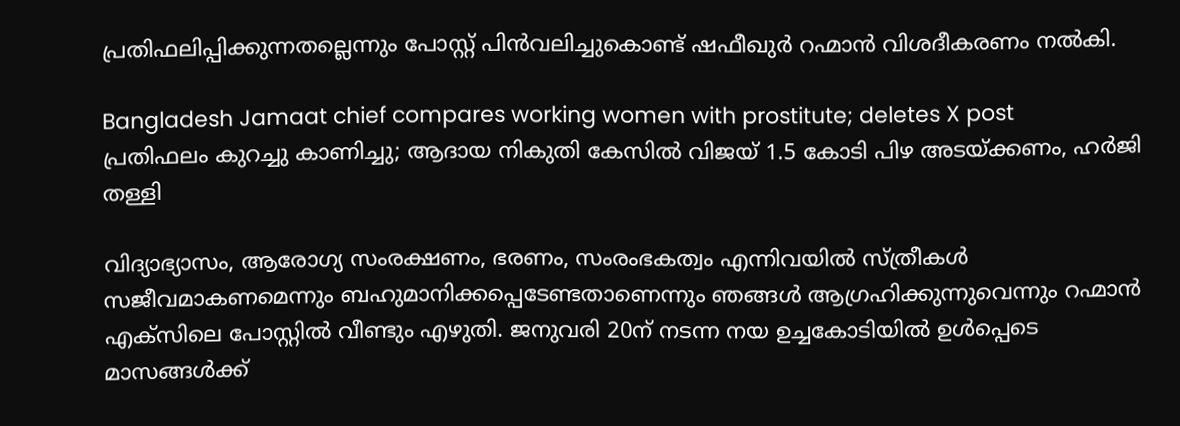പ്രതിഫലിപ്പിക്കുന്നതല്ലെന്നും പോസ്റ്റ് പിന്‍വലിച്ചുകൊണ്ട് ഷഫീഖുര്‍ റഹ്മാന്‍ വിശദീകരണം നല്‍കി.

Bangladesh Jamaat chief compares working women with prostitute; deletes X post
പ്രതിഫലം കുറച്ചു കാണിച്ചു; ആദായ നികുതി കേസില്‍ വിജയ് 1.5 കോടി പിഴ അടയ്ക്കണം, ഹര്‍ജി തള്ളി

വിദ്യാഭ്യാസം, ആരോഗ്യ സംരക്ഷണം, ഭരണം, സംരംഭകത്വം എന്നിവയില്‍ സ്ത്രീകള്‍ സജീവമാകണമെന്നും ബഹുമാനിക്കപ്പെടേണ്ടതാണെന്നും ഞങ്ങള്‍ ആഗ്രഹിക്കുന്നുവെന്നും റഹ്മാന്‍ എക്‌സിലെ പോസ്റ്റില്‍ വീണ്ടും എഴുതി. ജനുവരി 20ന് നടന്ന നയ ഉച്ചകോടിയില്‍ ഉള്‍പ്പെടെ മാസങ്ങള്‍ക്ക്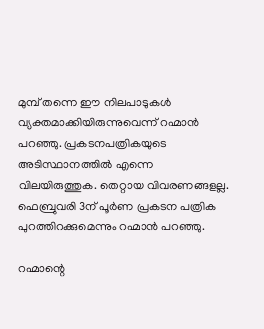മുമ്പ് തന്നെ ഈ നിലപാടുകള്‍ വ്യക്തമാക്കിയിരുന്നുവെന്ന് റഹ്മാന്‍ പറഞ്ഞു. പ്രകടനപത്രികയുടെ അടിസ്ഥാനത്തില്‍ എന്നെ വിലയിരുത്തുക. തെറ്റായ വിവരണങ്ങളല്ല. ഫെബ്രുവരി 3ന് പൂര്‍ണ പ്രകടന പത്രിക പുറത്തിറക്കുമെന്നും റഹ്മാന്‍ പറഞ്ഞു.

റഹ്മാന്റെ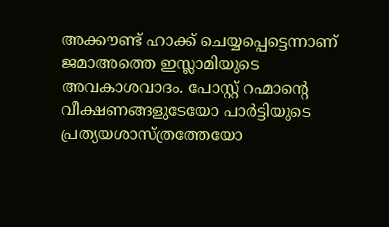അക്കൗണ്ട് ഹാക്ക് ചെയ്യപ്പെട്ടെന്നാണ് ജമാഅത്തെ ഇസ്ലാമിയുടെ അവകാശവാദം. പോസ്റ്റ് റഹ്മാന്റെ വീക്ഷണങ്ങളുടേയോ പാര്‍ട്ടിയുടെ പ്രത്യയശാസ്ത്രത്തേയോ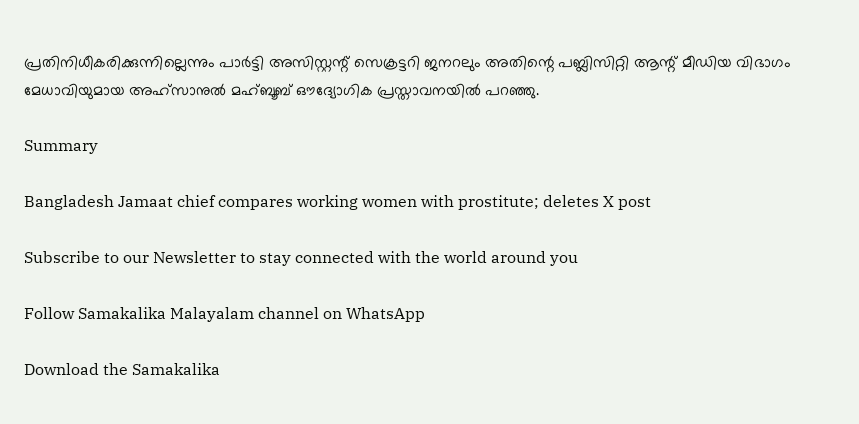പ്രതിനിധീകരിക്കുന്നില്ലെന്നും പാര്‍ട്ടി അസിസ്റ്റന്റ് സെക്രട്ടറി ജനറലും അതിന്റെ പബ്ലിസിറ്റി ആന്റ് മീഡിയ വിഭാഗം മേധാവിയുമായ അഹ്‌സാനുല്‍ മഹ്ബൂബ് ഔദ്യോഗിക പ്രസ്താവനയില്‍ പറഞ്ഞു.

Summary

Bangladesh Jamaat chief compares working women with prostitute; deletes X post

Subscribe to our Newsletter to stay connected with the world around you

Follow Samakalika Malayalam channel on WhatsApp

Download the Samakalika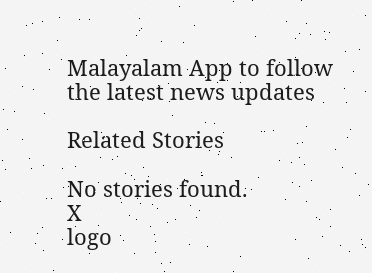Malayalam App to follow the latest news updates

Related Stories

No stories found.
X
logo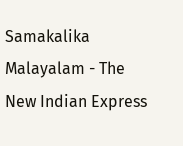Samakalika Malayalam - The New Indian Express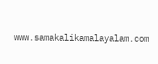www.samakalikamalayalam.com